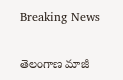Breaking News

తెలంగాణ మాజీ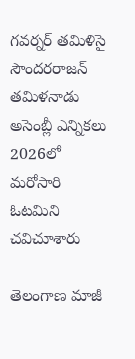గవర్నర్ తమిళిసై సౌందరరాజన్ తమిళనాడు అసెంబ్లీ ఎన్నికలు 2026లో మరోసారి ఓటమిని చవిచూశారు

తెలంగాణ మాజీ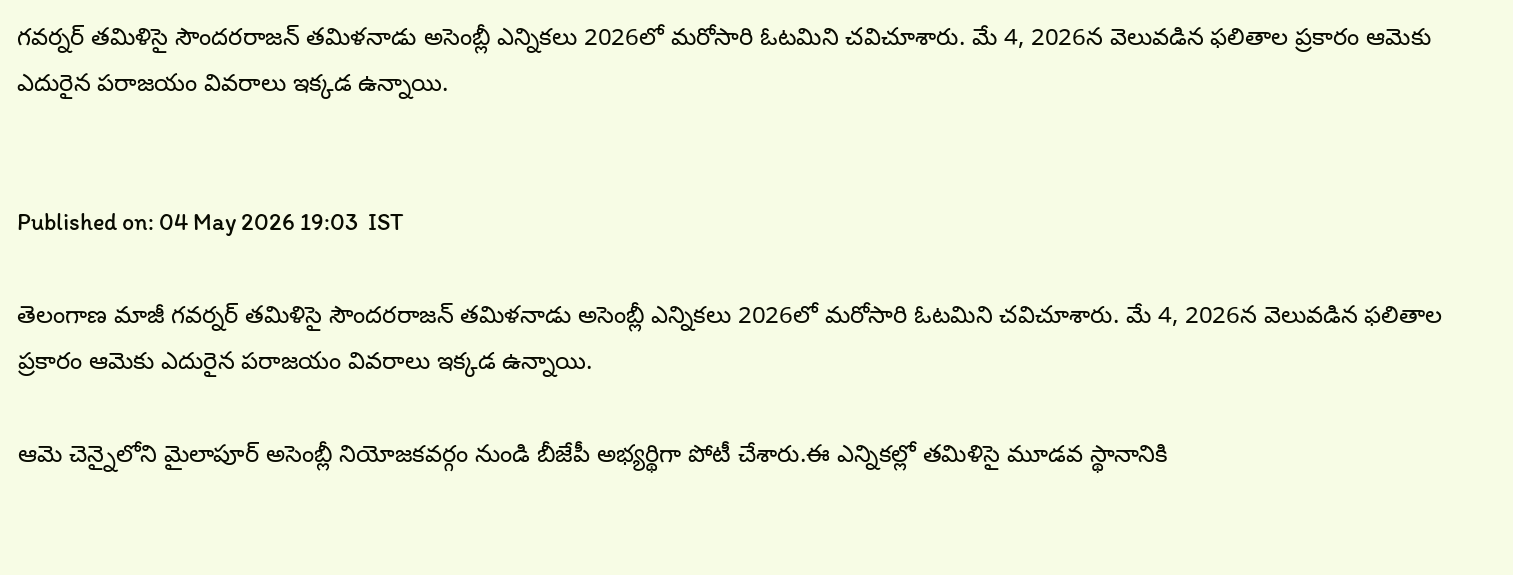గవర్నర్ తమిళిసై సౌందరరాజన్ తమిళనాడు అసెంబ్లీ ఎన్నికలు 2026లో మరోసారి ఓటమిని చవిచూశారు. మే 4, 2026న వెలువడిన ఫలితాల ప్రకారం ఆమెకు ఎదురైన పరాజయం వివరాలు ఇక్కడ ఉన్నాయి.


Published on: 04 May 2026 19:03  IST

తెలంగాణ మాజీ గవర్నర్ తమిళిసై సౌందరరాజన్ తమిళనాడు అసెంబ్లీ ఎన్నికలు 2026లో మరోసారి ఓటమిని చవిచూశారు. మే 4, 2026న వెలువడిన ఫలితాల ప్రకారం ఆమెకు ఎదురైన పరాజయం వివరాలు ఇక్కడ ఉన్నాయి.

ఆమె చెన్నైలోని మైలాపూర్ అసెంబ్లీ నియోజకవర్గం నుండి బీజేపీ అభ్యర్థిగా పోటీ చేశారు.ఈ ఎన్నికల్లో తమిళిసై మూడవ స్థానానికి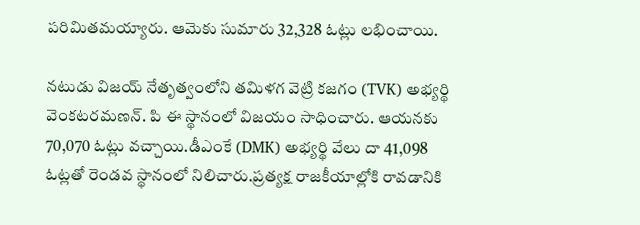పరిమితమయ్యారు. ఆమెకు సుమారు 32,328 ఓట్లు లభించాయి.

నటుడు విజయ్ నేతృత్వంలోని తమిళగ వెట్రి కజగం (TVK) అభ్యర్థి వెంకటరమణన్. పి ఈ స్థానంలో విజయం సాధించారు. ఆయనకు 70,070 ఓట్లు వచ్చాయి.డీఎంకే (DMK) అభ్యర్థి వేలు దా 41,098 ఓట్లతో రెండవ స్థానంలో నిలిచారు.ప్రత్యక్ష రాజకీయాల్లోకి రావడానికి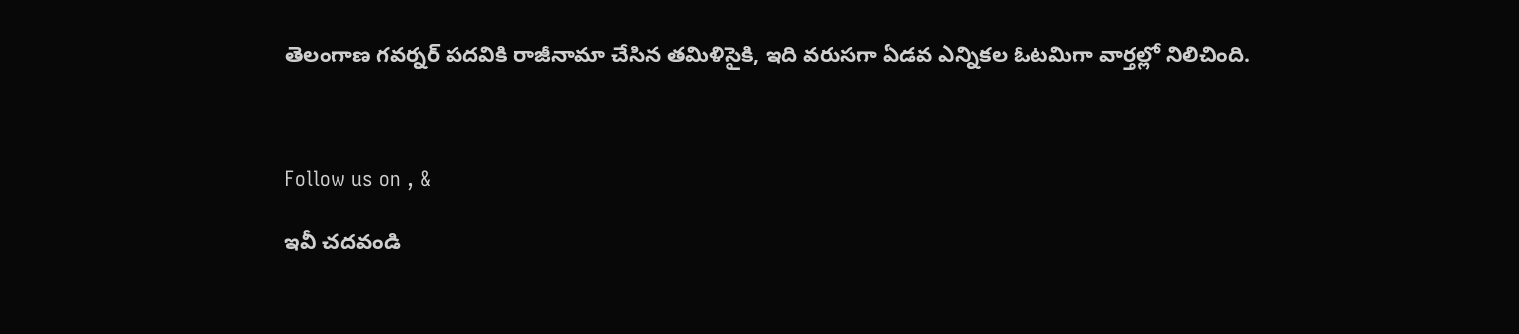తెలంగాణ గవర్నర్ పదవికి రాజీనామా చేసిన తమిళిసైకి, ఇది వరుసగా ఏడవ ఎన్నికల ఓటమిగా వార్తల్లో నిలిచింది.



Follow us on , &

ఇవీ చదవండి